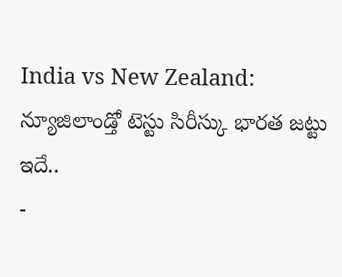India vs New Zealand: న్యూజిలాండ్తో టెస్టు సిరీస్కు భారత జట్టు ఇదే..
-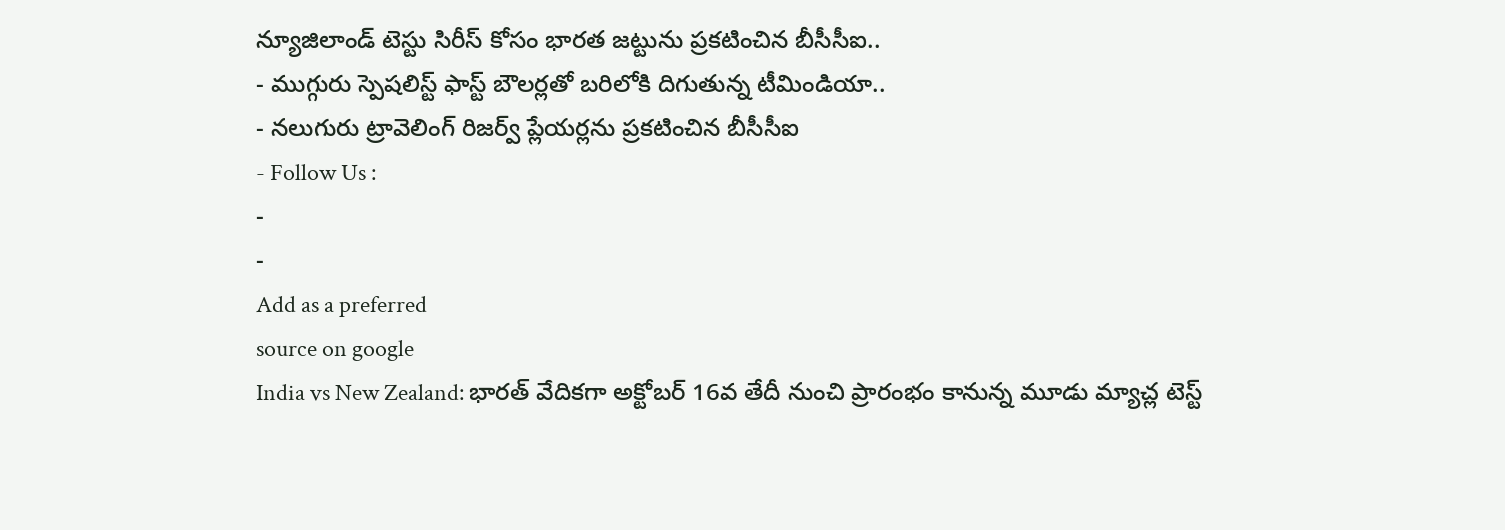న్యూజిలాండ్ టెస్టు సిరీస్ కోసం భారత జట్టును ప్రకటించిన బీసీసీఐ..
- ముగ్గురు స్పెషలిస్ట్ ఫాస్ట్ బౌలర్లతో బరిలోకి దిగుతున్న టీమిండియా..
- నలుగురు ట్రావెలింగ్ రిజర్వ్ ప్లేయర్లను ప్రకటించిన బీసీసీఐ
- Follow Us :
-
-
Add as a preferred
source on google
India vs New Zealand: భారత్ వేదికగా అక్టోబర్ 16వ తేదీ నుంచి ప్రారంభం కానున్న మూడు మ్యాచ్ల టెస్ట్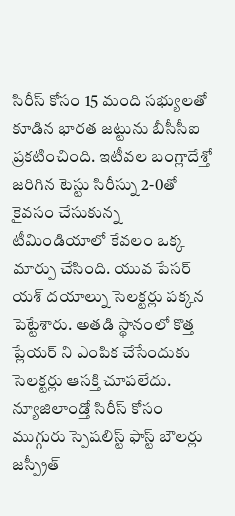సిరీస్ కోసం 15 మంది సభ్యులతో కూడిన భారత జట్టును బీసీసీఐ ప్రకటించింది. ఇటీవల బంగ్లాదేశ్తో జరిగిన టెస్టు సిరీస్ను 2-0తో కైవసం చేసుకున్న టీమిండియాలో కేవలం ఒక్క మార్పు చేసింది. యువ పేసర్ యశ్ దయాల్ను సెలక్టర్లు పక్కన పెట్టేశారు. అతడి స్థానంలో కొత్త ప్లేయర్ ని ఎంపిక చేసేందుకు సెలక్టర్లు ఆసక్తి చూపలేదు. న్యూజిలాండ్తో సిరీస్ కోసం ముగ్గురు స్పెషలిస్ట్ ఫాస్ట్ బౌలర్లు జస్ప్రీత్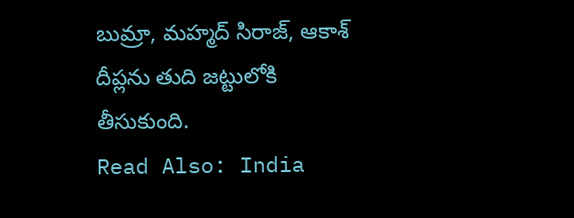బుమ్రా, మహ్మద్ సిరాజ్, ఆకాశ్ దీప్లను తుది జట్టులోకి తీసుకుంది.
Read Also: India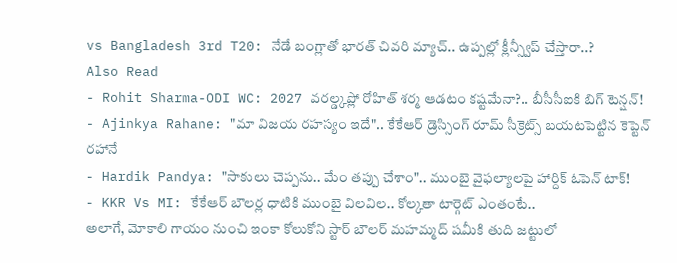vs Bangladesh 3rd T20: నేడే బంగ్లాతో భారత్ చివరి మ్యాచ్.. ఉప్పల్లో క్లీన్స్వీప్ చేస్తారా..?
Also Read
- Rohit Sharma-ODI WC: 2027 వరల్డ్కప్లో రోహిత్ శర్మ ఆడటం కష్టమేనా?.. బీసీసీఐకి బిగ్ టెన్షన్!
- Ajinkya Rahane: "మా విజయ రహస్యం ఇదే".. కేకేఆర్ డ్రెస్సింగ్ రూమ్ సీక్రెట్స్ బయటపెట్టిన కెప్టెన్ రహానే
- Hardik Pandya: "సాకులు చెప్పను.. మేం తప్పు చేశాం".. ముంబై వైఫల్యాలపై హార్దిక్ ఓపెన్ టాక్!
- KKR Vs MI: కేకేఆర్ బౌలర్ల ధాటికి ముంబై విలవిల.. కోల్కతా టార్గెట్ ఎంతంటే..
అలాగే, మోకాలి గాయం నుంచి ఇంకా కోలుకోని స్టార్ బౌలర్ మహమ్మద్ షమీకి తుది జట్టులో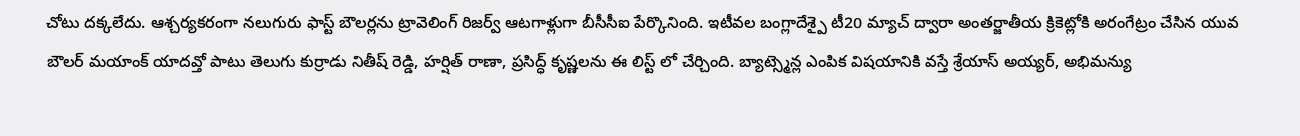చోటు దక్కలేదు. ఆశ్చర్యకరంగా నలుగురు ఫాస్ట్ బౌలర్లను ట్రావెలింగ్ రిజర్వ్ ఆటగాళ్లుగా బీసీసీఐ పేర్కొనింది. ఇటీవల బంగ్లాదేశ్పై టీ20 మ్యాచ్ ద్వారా అంతర్జాతీయ క్రికెట్లోకి అరంగేట్రం చేసిన యువ బౌలర్ మయాంక్ యాదవ్తో పాటు తెలుగు కుర్రాడు నితీష్ రెడ్డి, హర్షిత్ రాణా, ప్రసిద్ధ్ కృష్ణలను ఈ లిస్ట్ లో చేర్చింది. బ్యాట్స్మెన్ల ఎంపిక విషయానికి వస్తే శ్రేయాస్ అయ్యర్, అభిమన్యు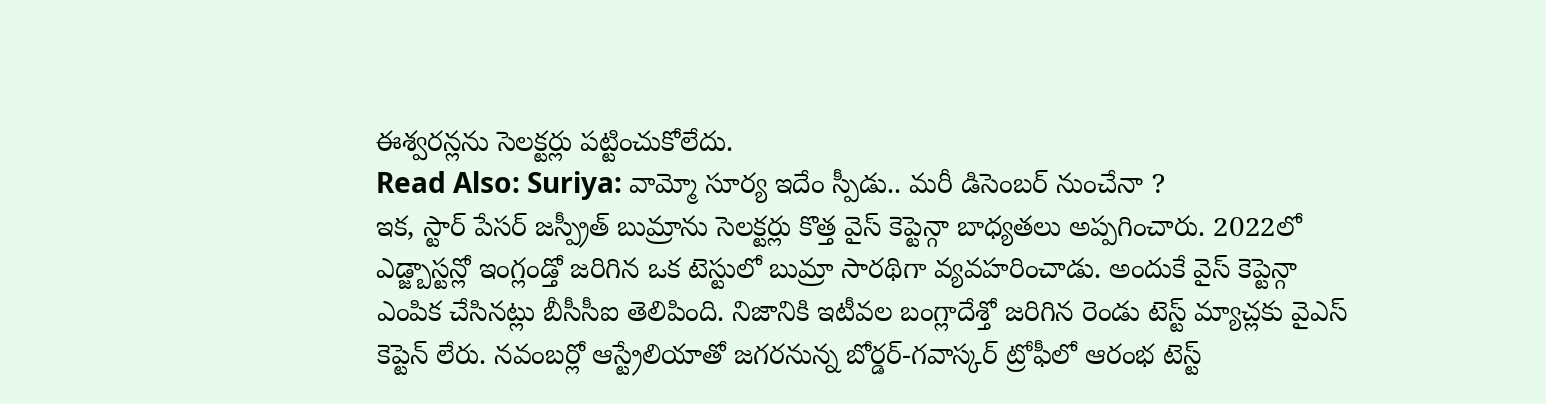ఈశ్వరన్లను సెలక్టర్లు పట్టించుకోలేదు.
Read Also: Suriya: వామ్మో సూర్య ఇదేం స్పీడు.. మరీ డిసెంబర్ నుంచేనా ?
ఇక, స్టార్ పేసర్ జస్ప్రీత్ బుమ్రాను సెలక్టర్లు కొత్త వైస్ కెప్టెన్గా బాధ్యతలు అప్పగించారు. 2022లో ఎడ్జ్బాస్టన్లో ఇంగ్లండ్తో జరిగిన ఒక టెస్టులో బుమ్రా సారథిగా వ్యవహరించాడు. అందుకే వైస్ కెప్టెన్గా ఎంపిక చేసినట్లు బీసీసీఐ తెలిపింది. నిజానికి ఇటీవల బంగ్లాదేశ్తో జరిగిన రెండు టెస్ట్ మ్యాచ్లకు వైఎస్ కెప్టెన్ లేరు. నవంబర్లో ఆస్ట్రేలియాతో జగరనున్న బోర్డర్-గవాస్కర్ ట్రోఫీలో ఆరంభ టెస్ట్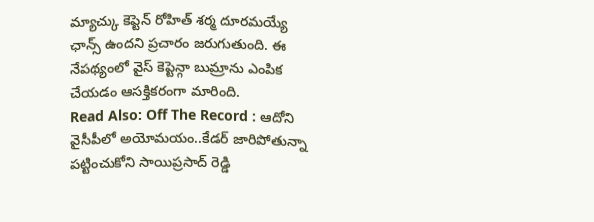మ్యాచ్కు కెప్టెన్ రోహిత్ శర్మ దూరమయ్యే ఛాన్స్ ఉందని ప్రచారం జరుగుతుంది. ఈ నేపథ్యంలో వైస్ కెప్టెన్గా బుమ్రాను ఎంపిక చేయడం ఆసక్తికరంగా మారింది.
Read Also: Off The Record : ఆదోని వైసీపీలో అయోమయం..కేడర్ జారిపోతున్నా పట్టించుకోని సాయిప్రసాద్ రెడ్డి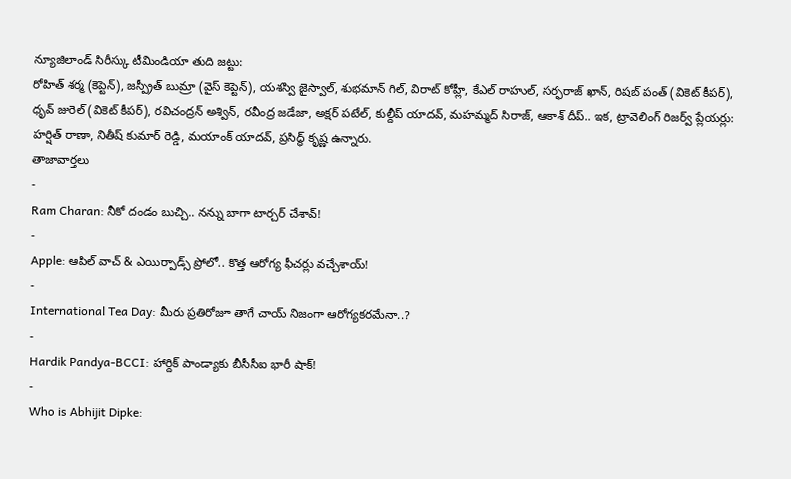న్యూజిలాండ్ సిరీస్కు టీమిండియా తుది జట్టు:
రోహిత్ శర్మ (కెప్టెన్), జస్ప్రీత్ బుమ్రా (వైస్ కెప్టెన్), యశస్వి జైస్వాల్, శుభమాన్ గిల్, విరాట్ కోహ్లీ, కేఎల్ రాహుల్, సర్ఫరాజ్ ఖాన్, రిషబ్ పంత్ (వికెట్ కీపర్), ధృవ్ జురెల్ (వికెట్ కీపర్), రవిచంద్రన్ అశ్విన్, రవీంద్ర జడేజా, అక్షర్ పటేల్, కుల్దీప్ యాదవ్, మహమ్మద్ సిరాజ్, ఆకాశ్ దీప్.. ఇక, ట్రావెలింగ్ రిజర్వ్ ప్లేయర్లు: హర్షిత్ రాణా, నితీష్ కుమార్ రెడ్డి, మయాంక్ యాదవ్, ప్రసిద్ధ్ కృష్ణ ఉన్నారు.
తాజావార్తలు
-
Ram Charan: నీకో దండం బుచ్చి.. నన్ను బాగా టార్చర్ చేశావ్!
-
Apple: ఆపిల్ వాచ్ & ఎయిర్పాడ్స్ ప్రోలో.. కొత్త ఆరోగ్య ఫీచర్లు వచ్చేశాయ్!
-
International Tea Day: మీరు ప్రతిరోజూ తాగే చాయ్ నిజంగా ఆరోగ్యకరమేనా..?
-
Hardik Pandya-BCCI: హార్దిక్ పాండ్యాకు బీసీసీఐ భారీ షాక్!
-
Who is Abhijit Dipke: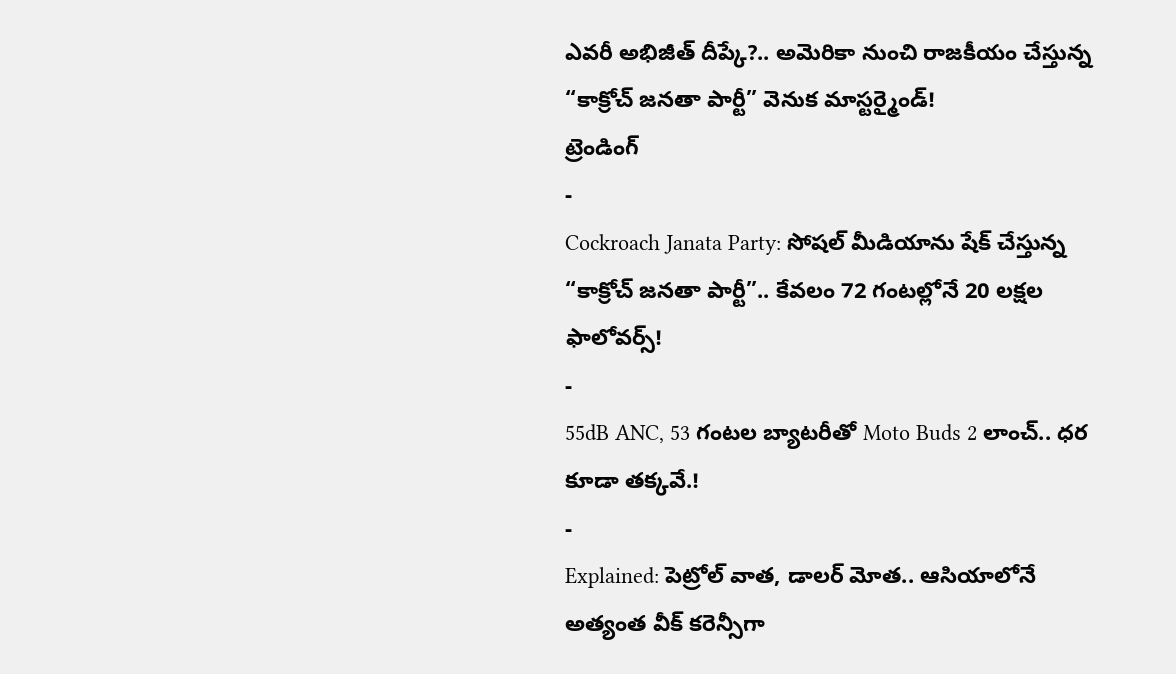ఎవరీ అభిజీత్ దీప్కే?.. అమెరికా నుంచి రాజకీయం చేస్తున్న “కాక్రోచ్ జనతా పార్టీ” వెనుక మాస్టర్మైండ్!
ట్రెండింగ్
-
Cockroach Janata Party: సోషల్ మీడియాను షేక్ చేస్తున్న “కాక్రోచ్ జనతా పార్టీ”.. కేవలం 72 గంటల్లోనే 20 లక్షల ఫాలోవర్స్!
-
55dB ANC, 53 గంటల బ్యాటరీతో Moto Buds 2 లాంచ్.. ధర కూడా తక్కవే.!
-
Explained: పెట్రోల్ వాత, డాలర్ మోత.. ఆసియాలోనే అత్యంత వీక్ కరెన్సీగా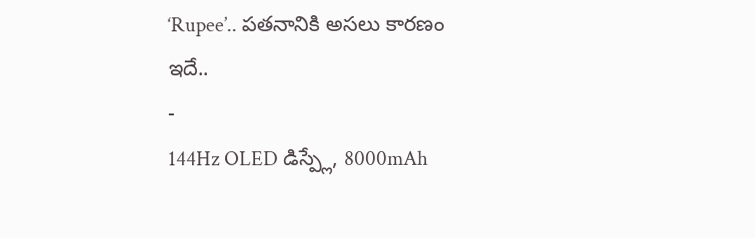‘Rupee’.. పతనానికి అసలు కారణం ఇదే..
-
144Hz OLED డిస్ప్లే, 8000mAh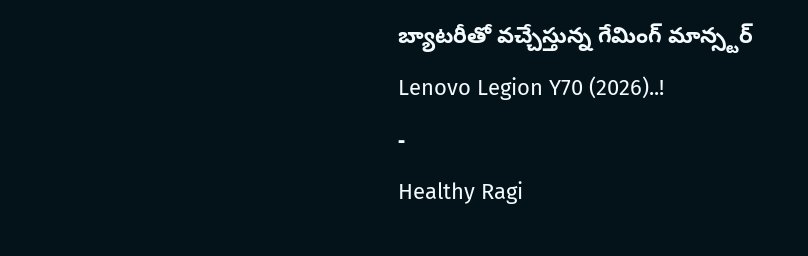బ్యాటరీతో వచ్చేస్తున్న గేమింగ్ మాన్స్టర్ Lenovo Legion Y70 (2026)..!
-
Healthy Ragi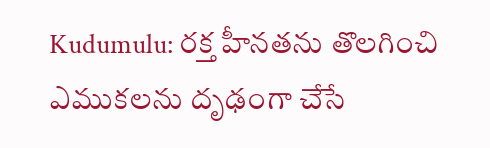Kudumulu: రక్త హీనతను తొలగించి ఎముకలను దృఢంగా చేసే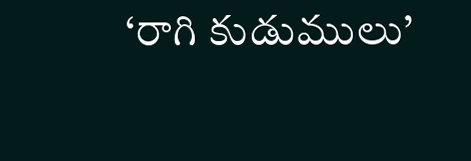‘రాగి కుడుములు’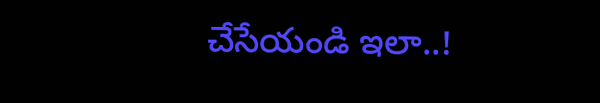చేసేయండి ఇలా..!